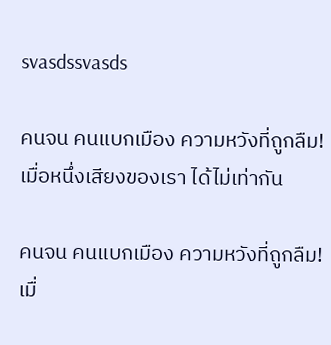svasdssvasds

คนจน คนแบกเมือง ความหวังที่ถูกลืม! เมื่อหนึ่งเสียงของเรา ได้ไม่เท่ากัน

คนจน คนแบกเมือง ความหวังที่ถูกลืม! เมื่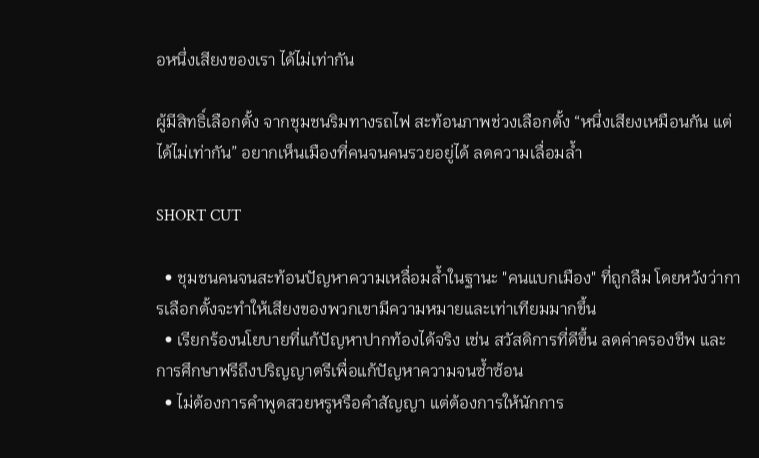อหนึ่งเสียงของเรา ได้ไม่เท่ากัน

ผู้มีสิทธิ์เลือกตั้ง จากชุมชนริมทางรถไฟ สะท้อนภาพช่วงเลือกตั้ง “หนึ่งเสียงเหมือนกัน แต่ได้ไม่เท่ากัน” อยากเห็นเมืองที่คนจนคนรวยอยู่ได้ ลดความเลื่อมล้ำ

SHORT CUT

  • ชุมชนคนจนสะท้อนปัญหาความเหลื่อมล้ำในฐานะ "คนแบกเมือง" ที่ถูกลืม โดยหวังว่าการเลือกตั้งจะทำให้เสียงของพวกเขามีความหมายและเท่าเทียมมากขึ้น
  • เรียกร้องนโยบายที่แก้ปัญหาปากท้องได้จริง เช่น สวัสดิการที่ดีขึ้น ลดค่าครองชีพ และการศึกษาฟรีถึงปริญญาตรีเพื่อแก้ปัญหาความจนซ้ำซ้อน
  • ไม่ต้องการคำพูดสวยหรูหรือคำสัญญา แต่ต้องการให้นักการ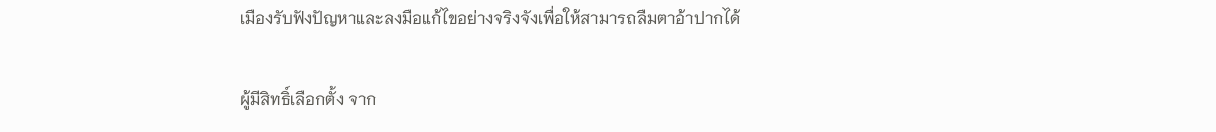เมืองรับฟังปัญหาและลงมือแก้ไขอย่างจริงจังเพื่อให้สามารถลืมตาอ้าปากได้

ผู้มีสิทธิ์เลือกตั้ง จาก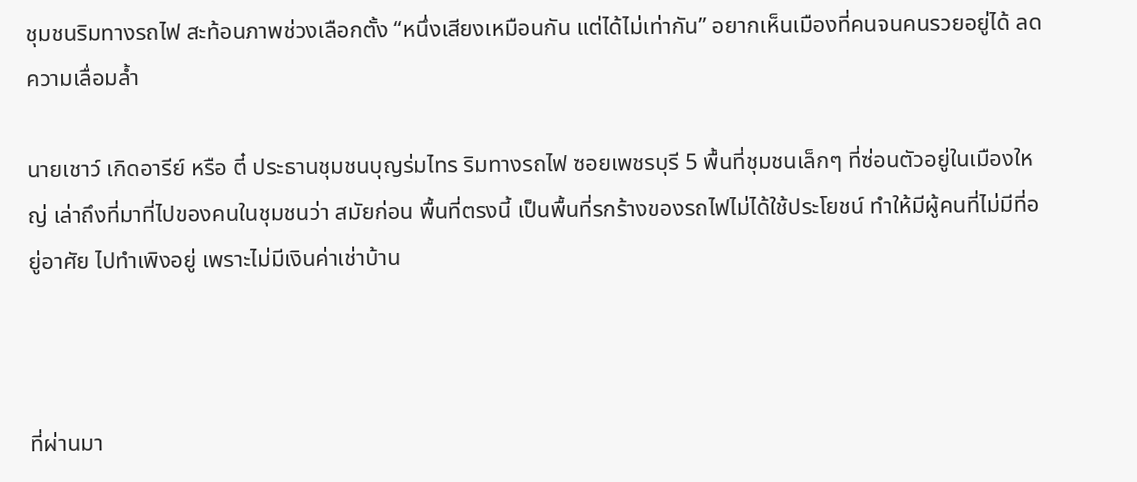ชุมชนริมทางรถไฟ สะท้อนภาพช่วงเลือกตั้ง “หนึ่งเสียงเหมือนกัน แต่ได้ไม่เท่ากัน” อยากเห็นเมืองที่คนจนคนรวยอยู่ได้ ลดความเลื่อมล้ำ

นายเชาว์ เกิดอารีย์ หรือ ตี๋ ประธานชุมชนบุญร่มไทร ริมทางรถไฟ ซอยเพชรบุรี 5 พื้นที่ชุมชนเล็กๆ ที่ซ่อนตัวอยู่ในเมืองใหญ่ เล่าถึงที่มาที่ไปของคนในชุมชนว่า สมัยก่อน พื้นที่ตรงนี้ เป็นพื้นที่รกร้างของรถไฟไม่ได้ใช้ประโยชน์ ทำให้มีผู้คนที่ไม่มีที่อยู่อาศัย ไปทำเพิงอยู่ เพราะไม่มีเงินค่าเช่าบ้าน



ที่ผ่านมา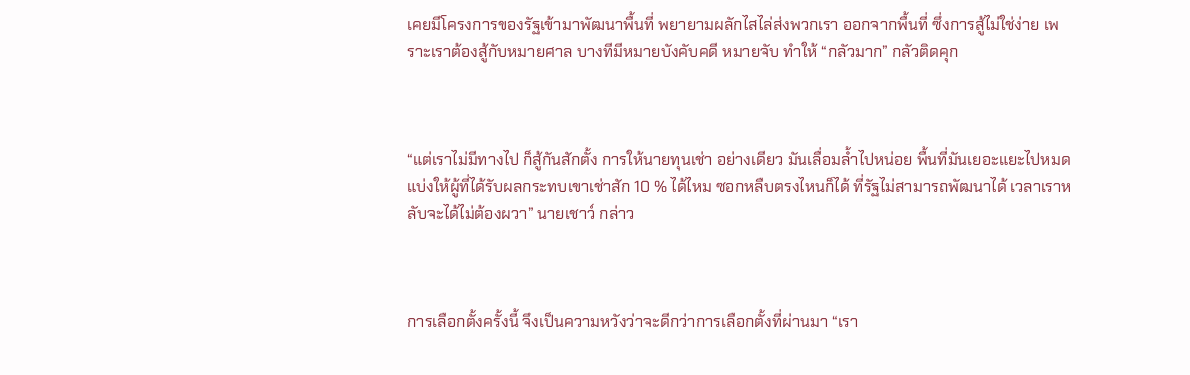เคยมีโครงการของรัฐเข้ามาพัฒนาพื้นที่ พยายามผลักไสไล่ส่งพวกเรา ออกจากพื้นที่ ซึ่งการสู้ไม่ใช่ง่าย เพราะเราต้องสู้กับหมายศาล บางทีมีหมายบังคับคดี หมายจับ ทำให้ “กลัวมาก” กลัวติดคุก



“แต่เราไม่มีทางไป ก็สู้กันสักตั้ง การให้นายทุนเช่า อย่างเดียว มันเลื่อมล้ำไปหน่อย พื้นที่มันเยอะแยะไปหมด แบ่งให้ผู้ที่ได้รับผลกระทบเขาเช่าสัก 10 % ได้ไหม ซอกหลืบตรงไหนก็ได้ ที่รัฐไม่สามารถพัฒนาได้ เวลาเราหลับจะได้ไม่ต้องผวา” นายเชาว์ กล่าว



การเลือกตั้งครั้งนี้ จึงเป็นความหวังว่าจะดีกว่าการเลือกตั้งที่ผ่านมา “เรา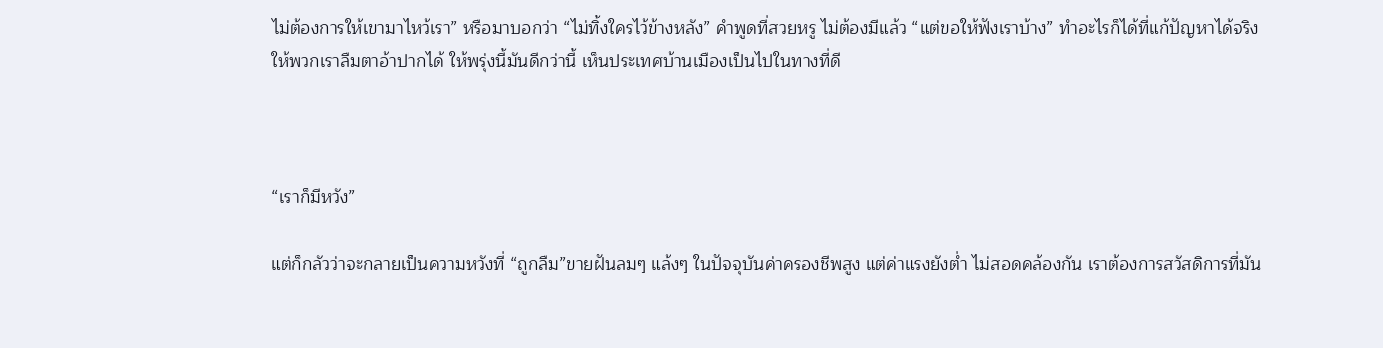ไม่ต้องการให้เขามาไหว้เรา” หรือมาบอกว่า “ไม่ทิ้งใครไว้ข้างหลัง” คำพูดที่สวยหรู ไม่ต้องมีแล้ว “แต่ขอให้ฟังเราบ้าง” ทำอะไรก็ได้ที่แก้ปัญหาได้จริง ให้พวกเราลืมตาอ้าปากได้ ให้พรุ่งนี้มันดีกว่านี้ เห็นประเทศบ้านเมืองเป็นไปในทางที่ดี



“เราก็มีหวัง”

แต่ก็กลัวว่าจะกลายเป็นความหวังที่ “ถูกลืม”ขายฝันลมๆ แล้งๆ ในปัจจุบันค่าครองชีพสูง แต่ค่าแรงยังต่ำ ไม่สอดคล้องกัน เราต้องการสวัสดิการที่มัน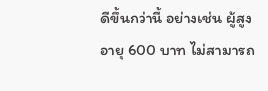ดีขึ้นกว่านี้ อย่างเช่น ผู้สูงอายุ 600 บาท ไม่สามารถ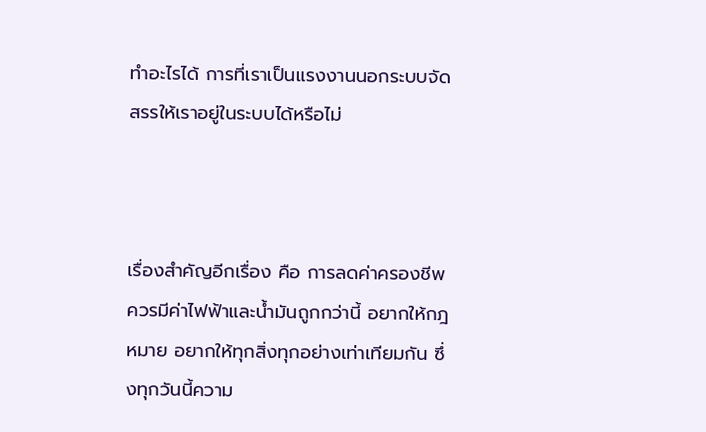ทำอะไรได้ การที่เราเป็นแรงงานนอกระบบจัดสรรให้เราอยู่ในระบบได้หรือไม่



เรื่องสำคัญอีกเรื่อง คือ การลดค่าครองชีพ ควรมีค่าไฟฟ้าและน้ำมันถูกกว่านี้ อยากให้กฎหมาย อยากให้ทุกสิ่งทุกอย่างเท่าเทียมกัน ซึ่งทุกวันนี้ความ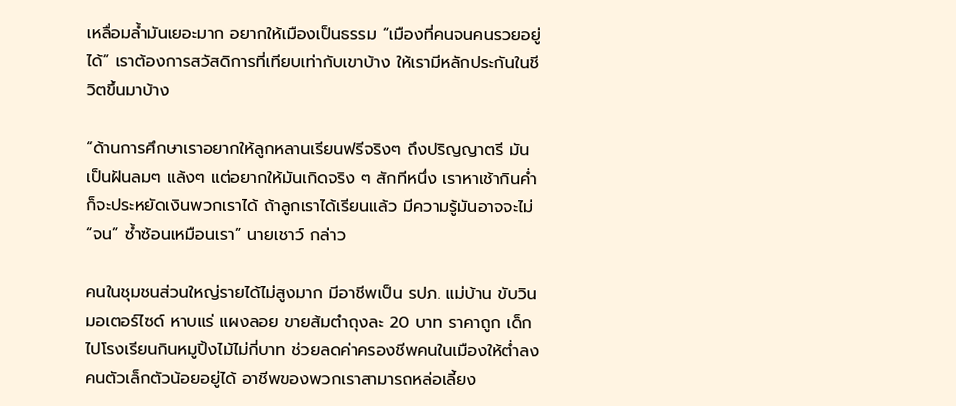เหลื่อมล้ำมันเยอะมาก อยากให้เมืองเป็นธรรม “เมืองที่คนจนคนรวยอยู่ได้” เราต้องการสวัสดิการที่เทียบเท่ากับเขาบ้าง ให้เรามีหลักประกันในชีวิตขึ้นมาบ้าง

“ด้านการศึกษาเราอยากให้ลูกหลานเรียนฟรีจริงๆ ถึงปริญญาตรี มันเป็นฝันลมๆ แล้งๆ แต่อยากให้มันเกิดจริง ๆ สักทีหนึ่ง เราหาเช้ากินค่ำก็จะประหยัดเงินพวกเราได้ ถ้าลูกเราได้เรียนแล้ว มีความรู้มันอาจจะไม่ “จน” ซ้ำซ้อนเหมือนเรา” นายเชาว์ กล่าว

คนในชุมชนส่วนใหญ่รายได้ไม่สูงมาก มีอาชีพเป็น รปภ. แม่บ้าน ขับวินมอเตอร์ไซด์ หาบแร่ แผงลอย ขายส้มตำถุงละ 20 บาท ราคาถูก เด็กไปโรงเรียนกินหมูปิ้งไม้ไม่กี่บาท ช่วยลดค่าครองชีพคนในเมืองให้ต่ำลง คนตัวเล็กตัวน้อยอยู่ได้ อาชีพของพวกเราสามารถหล่อเลี้ยง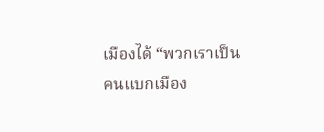เมืองได้ “พวกเราเป็นคนแบกเมือง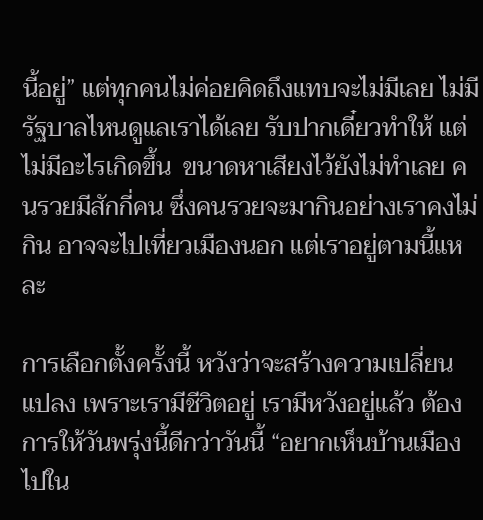นี้อยู่” แต่ทุกคนไม่ค่อยคิดถึงแทบจะไม่มีเลย ไม่มีรัฐบาลไหนดูแลเราได้เลย รับปากเดี๋ยวทำให้ แต่ไม่มีอะไรเกิดขึ้น  ขนาดหาเสียงไว้ยังไม่ทำเลย คนรวยมีสักกี่คน ซึ่งคนรวยจะมากินอย่างเราคงไม่ กิน อาจจะไปเที่ยวเมืองนอก แต่เราอยู่ตามนี้แหละ

การเลือกตั้งครั้งนี้ หวังว่าจะสร้างความเปลี่ยนแปลง เพราะเรามีชีวิตอยู่ เรามีหวังอยู่แล้ว ต้องการให้วันพรุ่งนี้ดีกว่าวันนี้ “อยากเห็นบ้านเมืองไปใน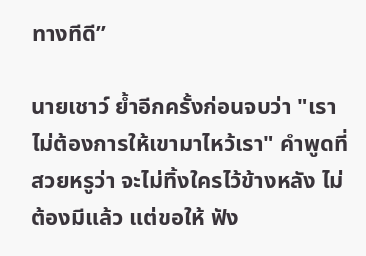ทางทีดี”

นายเชาว์ ย้ำอีกครั้งก่อนจบว่า "เราไม่ต้องการให้เขามาไหว้เรา" คำพูดที่สวยหรูว่า จะไม่ทิ้งใครไว้ข้างหลัง ไม่ต้องมีแล้ว แต่ขอให้ ฟัง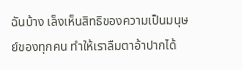ฉันบ้าง เล็งเห็นสิทธิของความเป็นมนุษย์ของทุกคน ทำให้เราลืมตาอ้าปากได้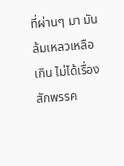ที่ผ่านๆ มา มันล้มเหลวเหลือเกิน ไม่ได้เรื่องสักพรรค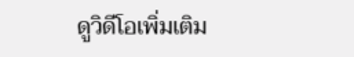ดูวิดีโอเพิ่มเติม